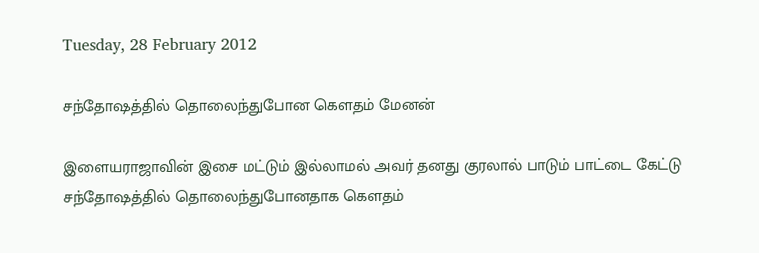Tuesday, 28 February 2012

சந்தோஷத்தில் தொலைந்துபோன கௌதம் மேனன்

இளையராஜாவின் இசை மட்டும் இல்லாமல் அவர் தனது குரலால் பாடும் பாட்டை கேட்டு சந்தோஷத்தில் தொலைந்துபோனதாக கௌதம்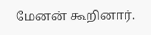மேனன் கூறினார்.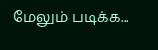மேலும் படிக்க...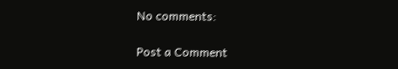No comments:

Post a Comment